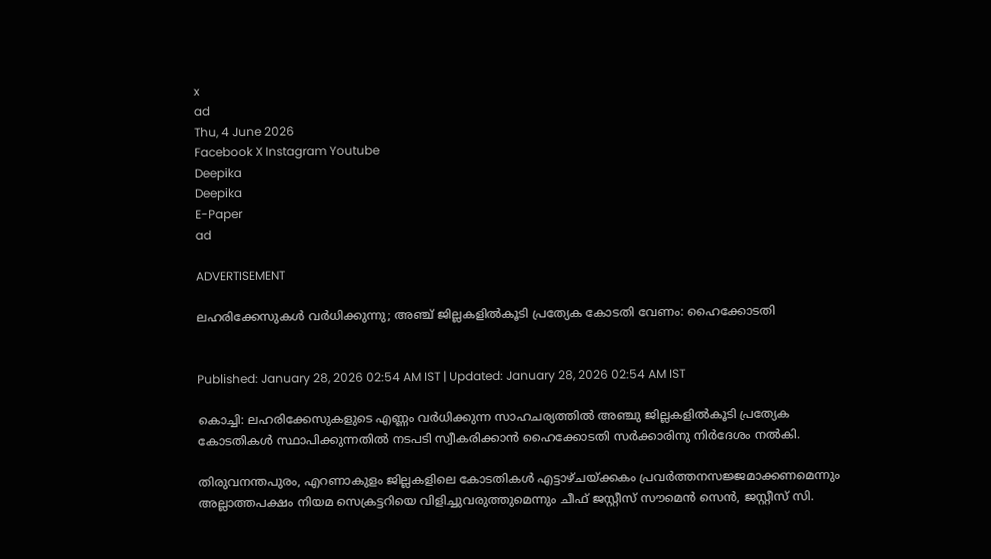x
ad
Thu, 4 June 2026
Facebook X Instagram Youtube
Deepika
Deepika
E-Paper
ad

ADVERTISEMENT

ലഹരിക്കേസുകള്‍ വർധിക്കുന്നു; അഞ്ച് ജില്ലകളില്‍കൂടി പ്രത്യേക കോടതി വേണം: ഹൈക്കോടതി


Published: January 28, 2026 02:54 AM IST | Updated: January 28, 2026 02:54 AM IST

കൊച്ചി: ലഹരിക്കേസുകളുടെ എണ്ണം വര്‍ധിക്കുന്ന സാഹചര്യത്തില്‍ അഞ്ചു ജില്ലകളില്‍കൂടി പ്രത്യേക കോടതികള്‍ സ്ഥാപിക്കുന്നതില്‍ നടപടി സ്വീകരിക്കാന്‍ ഹൈക്കോടതി സര്‍ക്കാരിനു നിര്‍ദേശം നല്‍കി.

തിരുവനന്തപുരം, എറണാകുളം ജില്ലകളിലെ കോടതികള്‍ എട്ടാഴ്ചയ്ക്കകം പ്രവര്‍ത്തനസജ്ജമാക്കണമെന്നും അല്ലാത്തപക്ഷം നിയമ സെക്രട്ടറിയെ വിളിച്ചുവരുത്തുമെന്നും ചീഫ് ജസ്റ്റീസ് സൗമെന്‍ സെന്‍, ജസ്റ്റീസ് സി.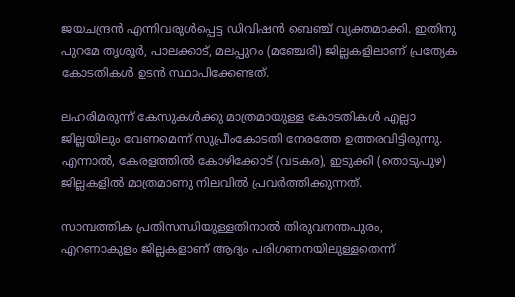ജയചന്ദ്രന്‍ എന്നിവരുള്‍പ്പെട്ട ഡിവിഷന്‍ ബെഞ്ച് വ്യക്തമാക്കി. ഇതിനു പുറമേ തൃശൂര്‍, പാലക്കാട്, മലപ്പുറം (മഞ്ചേരി) ജില്ലകളിലാണ് പ്രത്യേക കോടതികള്‍ ഉടന്‍ സ്ഥാപിക്കേണ്ടത്.

ലഹരിമരുന്ന് കേസുകള്‍ക്കു മാത്രമായുള്ള കോടതികള്‍ എല്ലാ ജില്ലയിലും വേണമെന്ന് സുപ്രീംകോടതി നേരത്തേ ഉത്തരവിട്ടിരുന്നു. എന്നാല്‍, കേരളത്തില്‍ കോഴിക്കോട് (വടകര), ഇടുക്കി (തൊടുപുഴ) ജില്ലകളില്‍ മാത്രമാണു നിലവില്‍ പ്രവര്‍ത്തിക്കുന്നത്.

സാമ്പത്തിക പ്രതിസന്ധിയുള്ളതിനാല്‍ തിരുവനന്തപുരം, എറണാകുളം ജില്ലകളാണ് ആദ്യം പരിഗണനയിലുള്ളതെന്ന്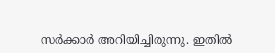സര്‍ക്കാര്‍ അറിയിച്ചിരുന്നു. ഇതില്‍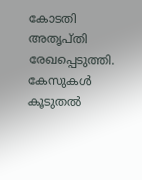കോടതി അതൃപ്തി രേഖപ്പെടുത്തി. കേസുകള്‍ കൂടുതല്‍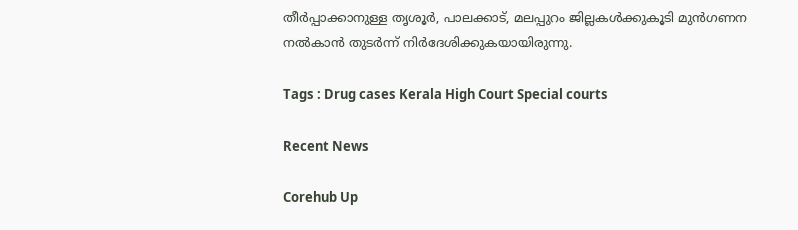തീര്‍പ്പാക്കാനുള്ള തൃശൂര്‍, പാലക്കാട്, മലപ്പുറം ജില്ലകള്‍ക്കുകൂടി മുന്‍ഗണന നല്‍കാന്‍ തുടര്‍ന്ന് നിര്‍ദേശിക്കുകയായിരുന്നു.

Tags : Drug cases Kerala High Court Special courts

Recent News

Corehub Up